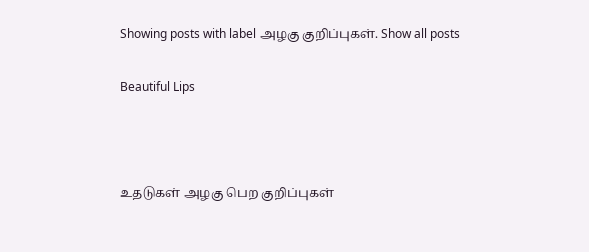Showing posts with label அழகு குறிப்புகள். Show all posts

Beautiful Lips



உதடுகள் அழகு பெற குறிப்புகள்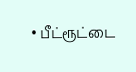• பீட்ரூட்டை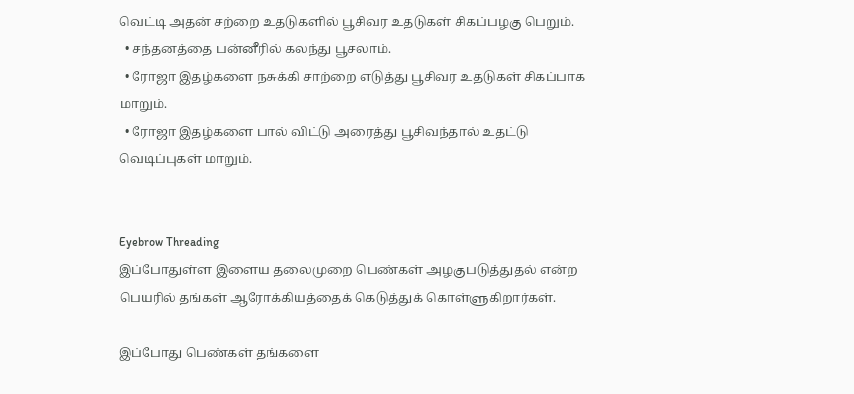வெட்டி அதன் சற்றை உதடுகளில் பூசிவர உதடுகள் சிகப்பழகு பெறும்.
  • சந்தனத்தை பன்னீரில் கலந்து பூசலாம்.
  • ரோஜா இதழ்களை நசுக்கி சாற்றை எடுத்து பூசிவர உதடுகள் சிகப்பாக மாறும்.
  • ரோஜா இதழ்களை பால் விட்டு அரைத்து பூசிவந்தால் உதட்டு வெடிப்புகள் மாறும்.


Eyebrow Threading
இப்போதுள்ள இளைய தலைமுறை பெண்கள் அழகுபடுத்துதல் என்ற பெயரில் தங்கள் ஆரோக்கியத்தைக் கெடுத்துக் கொள்ளுகிறார்கள்.

இப்போது பெண்கள் தங்களை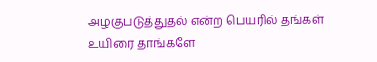அழகுபடுத்துதல் என்ற பெயரில் தங்கள் உயிரை தாங்களே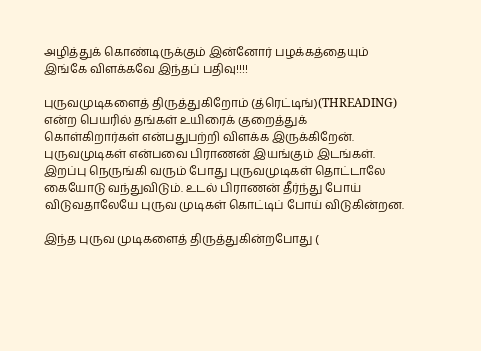அழித்துக் கொண்டிருக்கும் இன்னோர் பழக்கத்தையும் இங்கே விளக்கவே இந்தப் பதிவு!!!!

புருவமுடிகளைத் திருத்துகிறோம் (த்ரெட்டிங்)(THREADING) என்ற பெயரில் தங்கள் உயிரைக் குறைத்துக் கொள்கிறார்கள் என்பதுபற்றி விளக்க இருக்கிறேன். புருவமுடிகள் என்பவை பிராணன் இயங்கும் இடங்கள். இறப்பு நெருங்கி வரும் போது புருவமுடிகள் தொட்டாலே கையோடு வந்துவிடும். உடல் பிராணன் தீர்ந்து போய் விடுவதாலேயே புருவ முடிகள் கொட்டிப் போய் விடுகின்றன.

இந்த புருவ முடிகளைத் திருத்துகின்றபோது (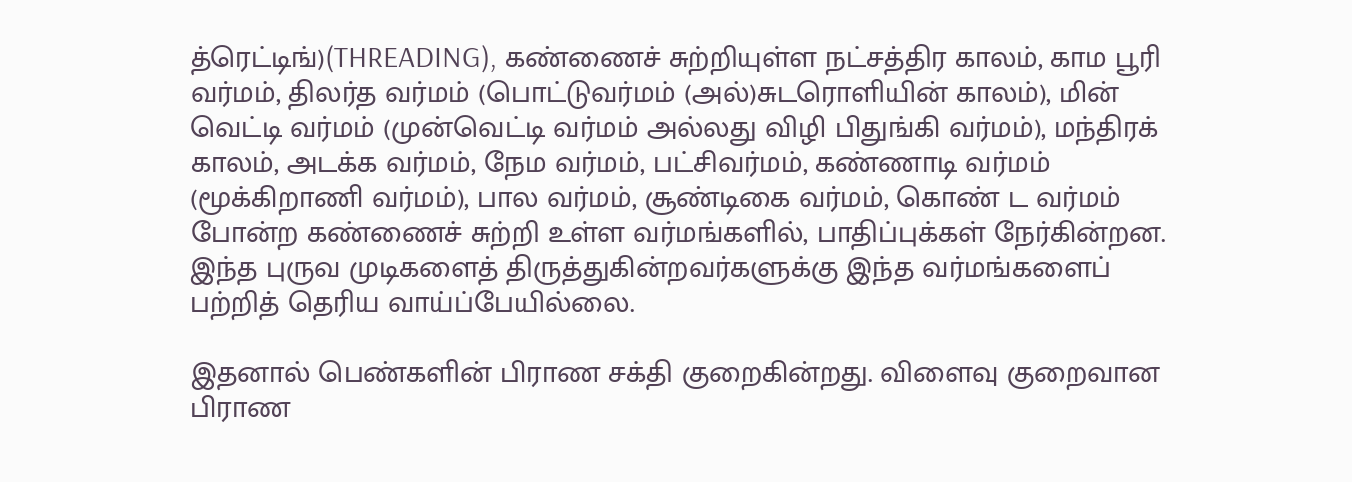த்ரெட்டிங்)(THREADING), கண்ணைச் சுற்றியுள்ள நட்சத்திர காலம், காம பூரி வர்மம், திலர்த வர்மம் (பொட்டுவர்மம் (அல்)சுடரொளியின் காலம்), மின் வெட்டி வர்மம் (முன்வெட்டி வர்மம் அல்லது விழி பிதுங்கி வர்மம்), மந்திரக் காலம், அடக்க வர்மம், நேம வர்மம், பட்சிவர்மம், கண்ணாடி வர்மம் (மூக்கிறாணி வர்மம்), பால வர்மம், சூண்டிகை வர்மம், கொண் ட வர்மம் போன்ற கண்ணைச் சுற்றி உள்ள வர்மங்களில், பாதிப்புக்கள் நேர்கின்றன. இந்த புருவ முடிகளைத் திருத்துகின்றவர்களுக்கு இந்த வர்மங்களைப் பற்றித் தெரிய வாய்ப்பேயில்லை.

இதனால் பெண்களின் பிராண சக்தி குறைகின்றது. விளைவு குறைவான பிராண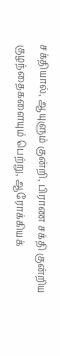சக்தியால், ஆயுளும் குன்றி, பிராண சக்தி குன்றிய குழந்தைகளையும் பெற்று, ஆரோக்கியக்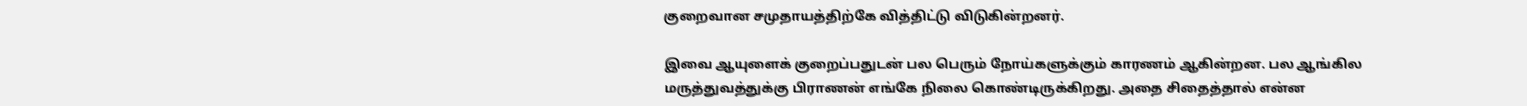குறைவான சமுதாயத்திற்கே வித்திட்டு விடுகின்றனர்.

இவை ஆயுளைக் குறைப்பதுடன் பல பெரும் நோய்களுக்கும் காரணம் ஆகின்றன. பல ஆங்கில மருத்துவத்துக்கு பிராணன் எங்கே நிலை கொண்டிருக்கிறது. அதை சிதைத்தால் என்ன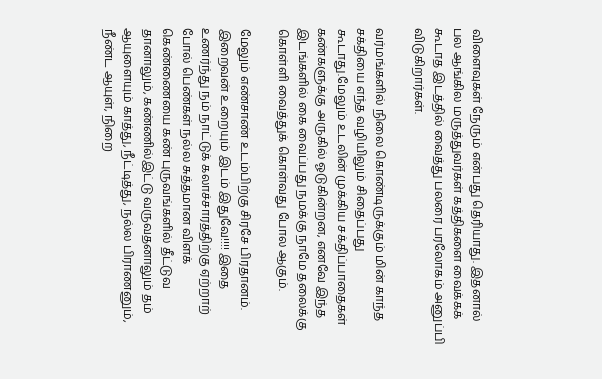விளைவுகள் நேரும் என்பது தெரியாது. இதனால் பல ஆங்கில மருத்துவர்கள் கத்திகளை வைக்கக் கூடாத இடத்தில் வைத்து பலரை பரலோகம் அனுப்பி விடுகிறார்கள்.

வர்மங்களில் நிலை கொண்டிருக்கும் மின் காந்த சக்தியை எந்த வழியிலும் சிதைப்பது கூடாது.மேலும் உடலின் முக்கிய சக்திப்பாதைகள் கண்களுக்கு அருகில் ஓடுகின்றன, எனவே இந்த இடங்களில் கை வைப்பது நமக்கு நாமே தலைக்கு கொள்ளி வைத்துக் கொள்வது போல ஆகும்.

மேலும் எண்சாண் உடம்பிற்கு சிரசே பிரதானம்.
இறைவன் உறையும் இடம் இதுவே!!!! இதை உணர்ந்து நம் நாட்டுக் கலாச்சாரத்திற்கு ஏற்றாற் போல் பெண்கள் நல்ல சுத்தமான விளக் கெண்ணையை கண் புருவங்களில் தீட்டுவ தானாலும், கண்ணில்இட்டு வருவதனாலும் தம் ஆயுளையும் காத்து, நீட்டித்து, நல்ல பிராணனும், நீண்ட ஆயுள், நிறை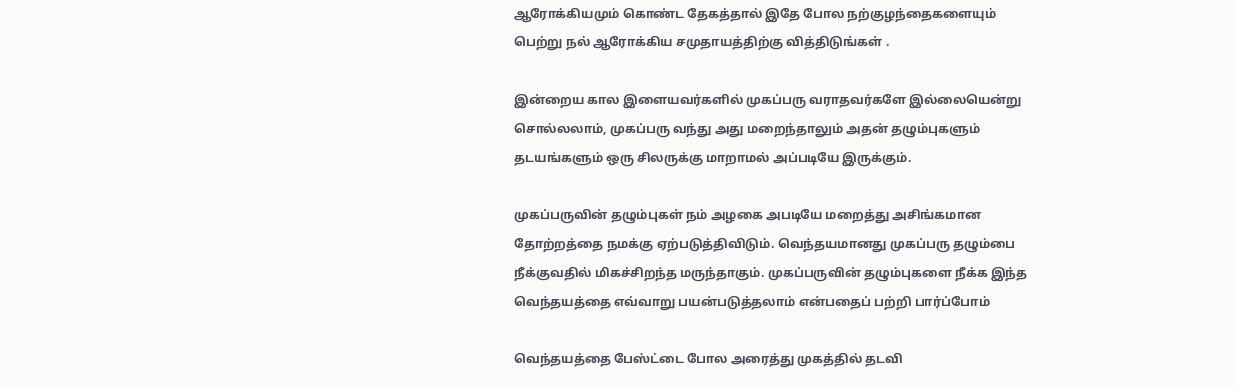ஆரோக்கியமும் கொண்ட தேகத்தால் இதே போல நற்குழந்தைகளையும் பெற்று நல் ஆரோக்கிய சமுதாயத்திற்கு வித்திடுங்கள் .

இன்றைய கால இளையவர்களில் முகப்பரு வராதவர்களே இல்லையென்று சொல்லலாம், முகப்பரு வந்து அது மறைந்தாலும் அதன் தழும்புகளும் தடயங்களும் ஒரு சிலருக்கு மாறாமல் அப்படியே இருக்கும்.

முகப்பருவின் தழும்புகள் நம் அழகை அபடியே மறைத்து அசிங்கமான தோற்றத்தை நமக்கு ஏற்படுத்திவிடும். வெந்தயமானது முகப்பரு தழும்பை நீக்குவதில் மிகச்சிறந்த மருந்தாகும். முகப்பருவின் தழும்புகளை நீக்க இந்த வெந்தயத்தை எவ்வாறு பயன்படுத்தலாம் என்பதைப் பற்றி பார்ப்போம்

வெந்தயத்தை பேஸ்ட்டை போல அரைத்து முகத்தில் தடவி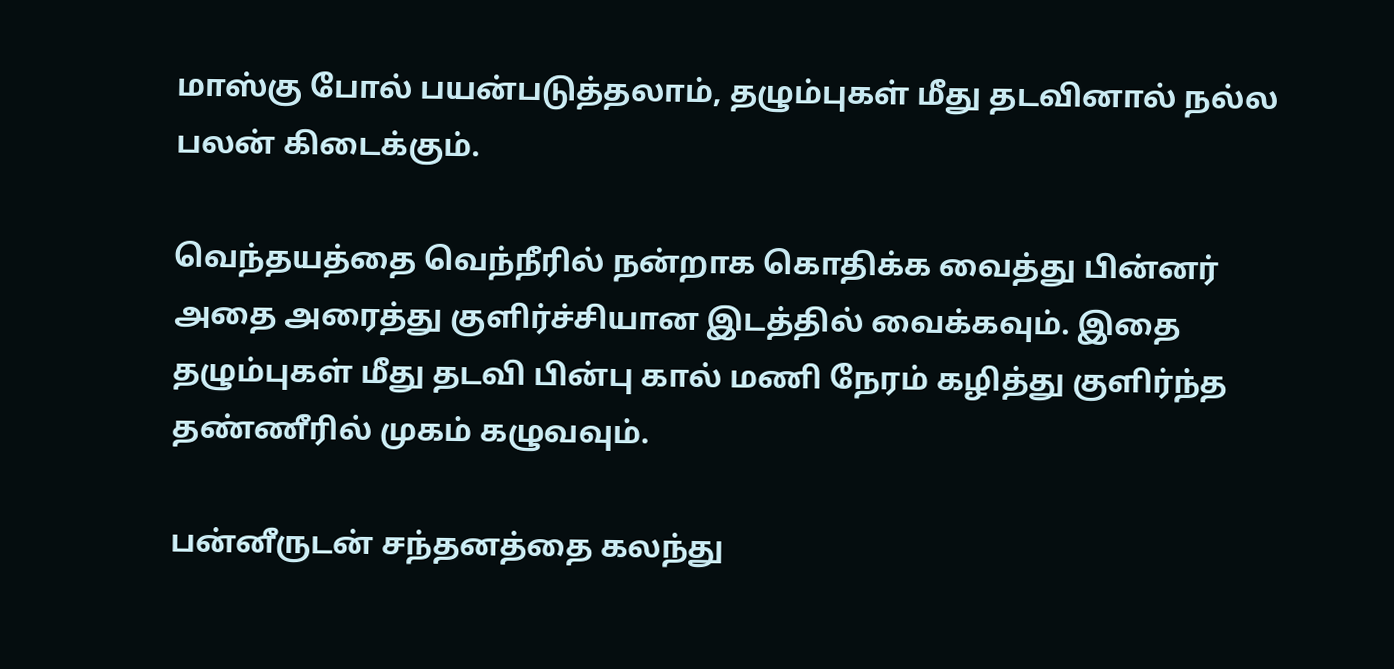மாஸ்கு போல் பயன்படுத்தலாம், தழும்புகள் மீது தடவினால் நல்ல பலன் கிடைக்கும்.

வெந்தயத்தை வெந்நீரில் நன்றாக கொதிக்க வைத்து பின்னர் அதை அரைத்து குளிர்ச்சியான இடத்தில் வைக்கவும். இதை தழும்புகள் மீது தடவி பின்பு கால் மணி நேரம் கழித்து குளிர்ந்த தண்ணீரில் முகம் கழுவவும்.

பன்னீருடன் சந்தனத்தை கலந்து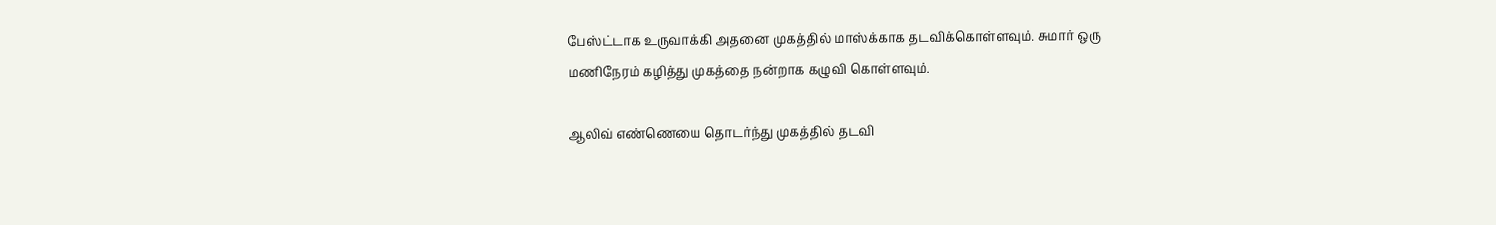பேஸ்ட்டாக உருவாக்கி அதனை முகத்தில் மாஸ்க்காக தடவிக்கொள்ளவும். சுமார் ஒரு மணிநேரம் கழித்து முகத்தை நன்றாக கழுவி கொள்ளவும்.

ஆலிவ் எண்ணெயை தொடர்ந்து முகத்தில் தடவி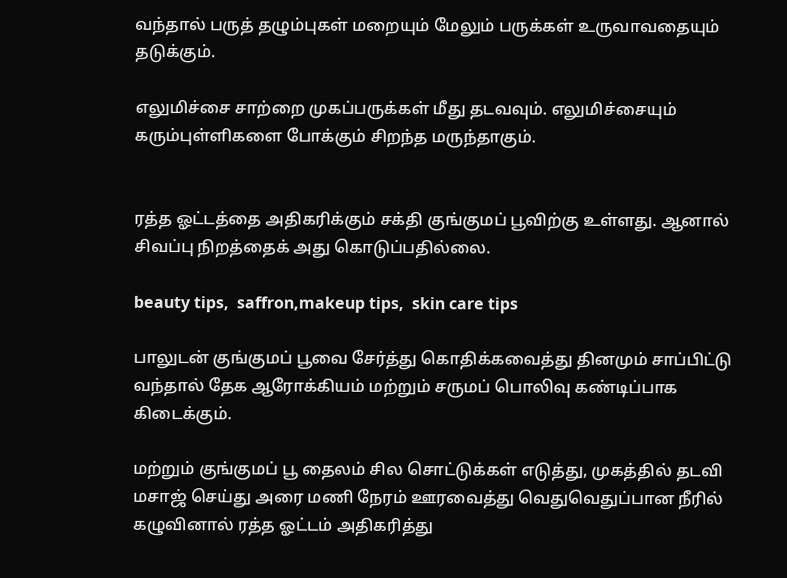வந்தால் பருத் தழும்புகள் மறையும் மேலும் பருக்கள் உருவாவதையும் தடுக்கும்.

எலுமிச்சை சாற்றை முகப்பருக்கள் மீது தடவவும். எலுமிச்சையும் கரும்புள்ளிகளை போக்கும் சிறந்த மருந்தாகும்.


ரத்த ஓட்டத்தை அதிகரிக்கும் சக்தி குங்குமப் பூவிற்கு உள்ளது. ஆனால் சிவப்பு நிறத்தைக் அது கொடுப்பதில்லை.

beauty tips,  saffron,makeup tips,  skin care tips

பாலுடன் குங்குமப் பூவை சேர்த்து கொதிக்கவைத்து தினமும் சாப்பிட்டு வந்தால் தேக ஆரோக்கியம் மற்றும் சருமப் பொலிவு கண்டிப்பாக கிடைக்கும்.

மற்றும் குங்குமப் பூ தைலம் சில சொட்டுக்கள் எடுத்து, முகத்தில் தடவி மசாஜ் செய்து அரை மணி நேரம் ஊரவைத்து வெதுவெதுப்பான நீரில் கழுவினால் ரத்த ஓட்டம் அதிகரித்து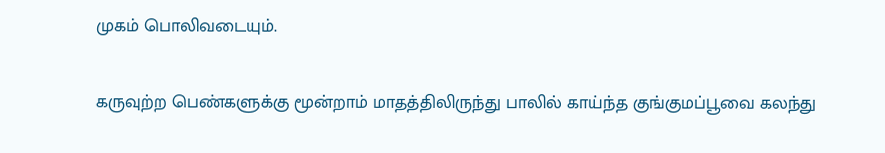முகம் பொலிவடையும்.

கருவுற்ற பெண்களுக்கு மூன்றாம் மாதத்திலிருந்து பாலில் காய்ந்த குங்குமப்பூவை கலந்து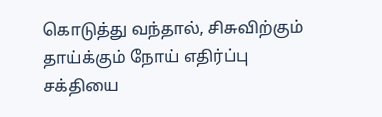கொடுத்து வந்தால், சிசுவிற்கும் தாய்க்கும் நோய் எதிர்ப்பு சக்தியை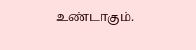உண்டாகும்.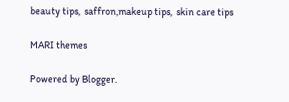beauty tips,  saffron,makeup tips,  skin care tips

MARI themes

Powered by Blogger.